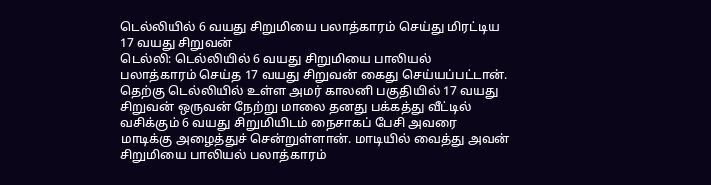டெல்லியில் 6 வயது சிறுமியை பலாத்காரம் செய்து மிரட்டிய 17 வயது சிறுவன்
டெல்லி: டெல்லியில் 6 வயது சிறுமியை பாலியல் பலாத்காரம் செய்த 17 வயது சிறுவன் கைது செய்யப்பட்டான்.
தெற்கு டெல்லியில் உள்ள அமர் காலனி பகுதியில் 17 வயது சிறுவன் ஒருவன் நேற்று மாலை தனது பக்கத்து வீட்டில் வசிக்கும் 6 வயது சிறுமியிடம் நைசாகப் பேசி அவரை மாடிக்கு அழைத்துச் சென்றுள்ளான். மாடியில் வைத்து அவன் சிறுமியை பாலியல் பலாத்காரம்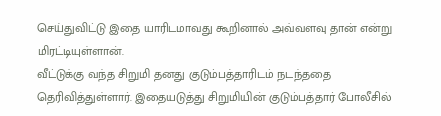செய்துவிட்டு இதை யாரிடமாவது கூறினால் அவ்வளவு தான் என்று மிரட்டியுள்ளான்.
வீட்டுக்கு வந்த சிறுமி தனது குடும்பத்தாரிடம் நடந்ததை தெரிவித்துள்ளார். இதையடுத்து சிறுமியின் குடும்பத்தார் போலீசில்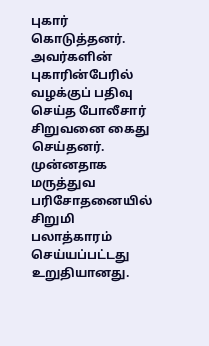புகார் கொடுத்தனர். அவர்களின் புகாரின்பேரில் வழக்குப் பதிவு செய்த போலீசார் சிறுவனை கைது செய்தனர்.
முன்னதாக மருத்துவ பரிசோதனையில் சிறுமி பலாத்காரம் செய்யப்பட்டது உறுதியானது.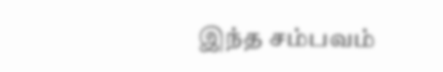இந்த சம்பவம்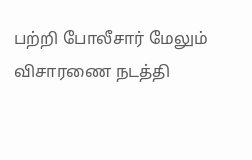பற்றி போலீசார் மேலும் விசாரணை நடத்தி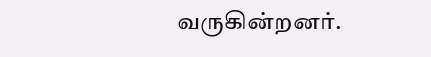வருகின்றனர்.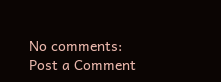No comments:
Post a Comment